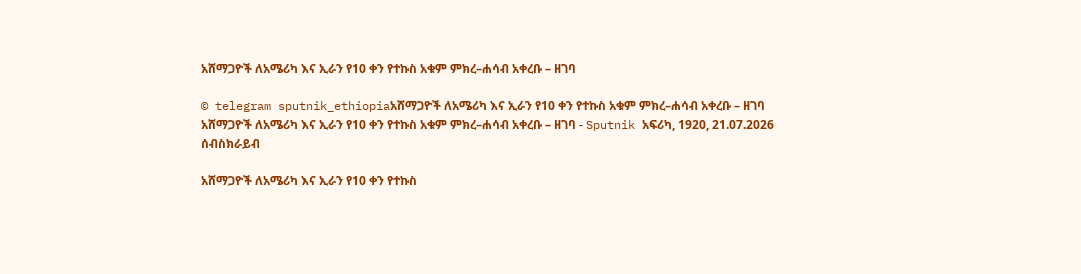አሸማጋዮች ለአሜሪካ እና ኢራን የ10 ቀን የተኩስ አቁም ምክረ–ሐሳብ አቀረቡ – ዘገባ

© telegram sputnik_ethiopiaአሸማጋዮች ለአሜሪካ እና ኢራን የ10 ቀን የተኩስ አቁም ምክረ–ሐሳብ አቀረቡ – ዘገባ
አሸማጋዮች ለአሜሪካ እና ኢራን የ10 ቀን የተኩስ አቁም ምክረ–ሐሳብ አቀረቡ – ዘገባ - Sputnik አፍሪካ, 1920, 21.07.2026
ሰብስክራይብ

አሸማጋዮች ለአሜሪካ እና ኢራን የ10 ቀን የተኩስ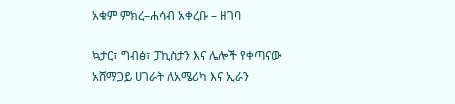አቁም ምክረ–ሐሳብ አቀረቡ – ዘገባ

ኳታር፣ ግብፅ፣ ፓኪስታን እና ሌሎች የቀጣናው አሸማጋይ ሀገራት ለአሜሪካ እና ኢራን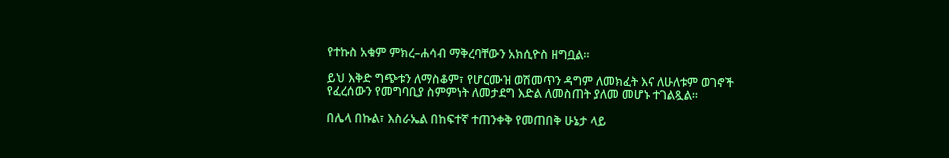የተኩስ አቁም ምክረ–ሐሳብ ማቅረባቸውን አክሲዮስ ዘግቧል።

ይህ እቅድ ግጭቱን ለማስቆም፣ የሆርሙዝ ወሽመጥን ዳግም ለመክፈት እና ለሁለቱም ወገኖች የፈረሰውን የመግባቢያ ስምምነት ለመታደግ እድል ለመስጠት ያለመ መሆኑ ተገልጿል።

በሌላ በኩል፣ እስራኤል በከፍተኛ ተጠንቀቅ የመጠበቅ ሁኔታ ላይ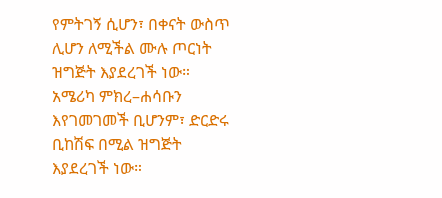የምትገኝ ሲሆን፣ በቀናት ውስጥ ሊሆን ለሚችል ሙሉ ጦርነት ዝግጅት እያደረገች ነው። አሜሪካ ምክረ–ሐሳቡን እየገመገመች ቢሆንም፣ ድርድሩ ቢከሽፍ በሚል ዝግጅት እያደረገች ነው።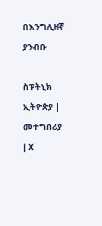በእንግሊዘኛ ያንብቡ

ስፑትኒክ ኢትዮጵያ | መተግበሪያ | X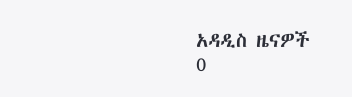አዳዲስ ዜናዎች
0